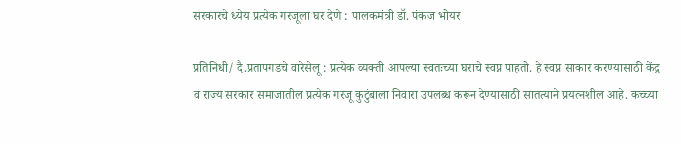सरकारचे ध्येय प्रत्येक गरजूला घर देणे : पालकमंत्री डॉ. पंकज भोयर

प्रतिनिधी/ दै.प्रतापगडचे वारेसेलू : प्रत्येक व्यक्ती आपल्या स्वतःच्या घराचे स्वप्न पाहतो. हे स्वप्न साकार करण्यासाठी केंद्र व राज्य सरकार समाजातील प्रत्येक गरजू कुटुंबाला निवारा उपलब्ध करून देण्यासाठी सातत्याने प्रयत्नशील आहे. कच्च्या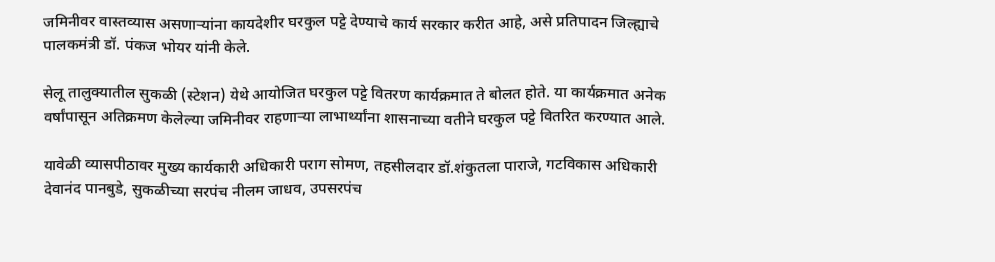जमिनीवर वास्तव्यास असणाऱ्यांना कायदेशीर घरकुल पट्टे देण्याचे कार्य सरकार करीत आहे, असे प्रतिपादन जिल्ह्याचे पालकमंत्री डॉ. पंकज भोयर यांनी केले.

सेलू तालुक्यातील सुकळी (स्टेशन) येथे आयोजित घरकुल पट्टे वितरण कार्यक्रमात ते बोलत होते. या कार्यक्रमात अनेक वर्षांपासून अतिक्रमण केलेल्या जमिनीवर राहणाऱ्या लाभार्थ्यांना शासनाच्या वतीने घरकुल पट्टे वितरित करण्यात आले.

यावेळी व्यासपीठावर मुख्य कार्यकारी अधिकारी पराग सोमण, तहसीलदार डॉ.शंकुतला पाराजे, गटविकास अधिकारी देवानंद पानबुडे, सुकळीच्या सरपंच नीलम जाधव, उपसरपंच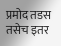प्रमोद तडस तसेच इतर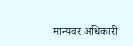मान्यवर अधिकारी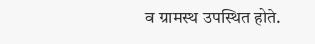व ग्रामस्थ उपस्थित होते.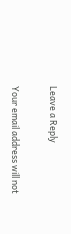Leave a Reply

Your email address will not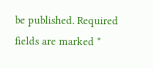be published. Required fields are marked *